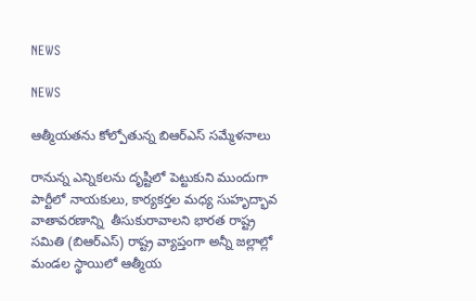NEWS

NEWS

ఆత్మీయతను కోల్పోతున్న బిఆర్‌ఎస్‌ ‌సమ్మేళనాలు

రానున్న ఎన్నికలను దృష్టిలో పెట్టుకుని ముందుగా పార్టీలో నాయకులు, కార్యకర్తల మధ్య సుహృద్భావ వాతావరణాన్ని  తీసుకురావాలని భారత రాష్ట్ర సమితి (బిఆర్‌ఎస్‌) రాష్ట్ర వ్యాప్తంగా అన్నీ జల్లాల్లో మండల స్థాయిలో ఆత్మీయ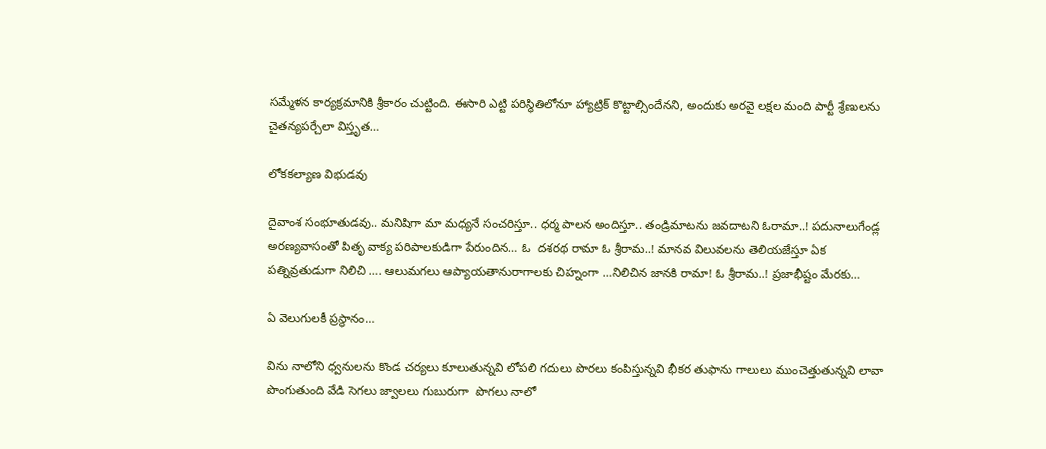సమ్మేళన కార్యక్రమానికి శ్రీకారం చుట్టింది. ఈసారి ఎట్టి పరిస్థితిలోనూ హ్యాట్రిక్‌ ‌కొట్టాల్సిందేనని, అందుకు అరవై లక్షల మంది పార్టీ శ్రేణులను చైతన్యపర్చేలా విస్తృత…

లోకకల్యాణ విభుడవు

దైవాంశ సంభూతుడవు.. మనిషిగా మా మధ్యనే సంచరిస్తూ.. ధర్మ పాలన అందిస్తూ.. తండ్రిమాటను జవదాటని ఓరామా..! పదునాలుగేండ్ల అరణ్యవాసంతో పితృ వాక్య పరిపాలకుడిగా పేరుందిన… ఓ  దశరథ రామా ఓ శ్రీరామ..! మానవ విలువలను తెలియజేస్తూ ఏక పత్నివ్రతుడుగా నిలిచి …. ఆలుమగలు ఆప్యాయతానురాగాలకు చిహ్నంగా …నిలిచిన జానకి రామా! ఓ శ్రీరామ..! ప్రజాభీష్టం మేరకు…

ఏ ‌వెలుగులకీ ప్రస్థానం…

విను నాలోని ధ్వనులను కొండ చర్యలు కూలుతున్నవి లోపలి గదులు పొరలు కంపిస్తున్నవి భీకర తుఫాను గాలులు ముంచెత్తుతున్నవి లావా పొంగుతుంది వేడి సెగలు జ్వాలలు గుబురుగా  పొగలు నాలో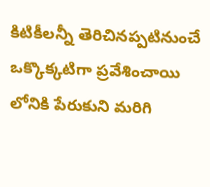కిటికీలన్నీ తెరిచినప్పటినుంచే ఒక్కొక్కటిగా ప్రవేశించాయి లోనికి పేరుకుని మరిగి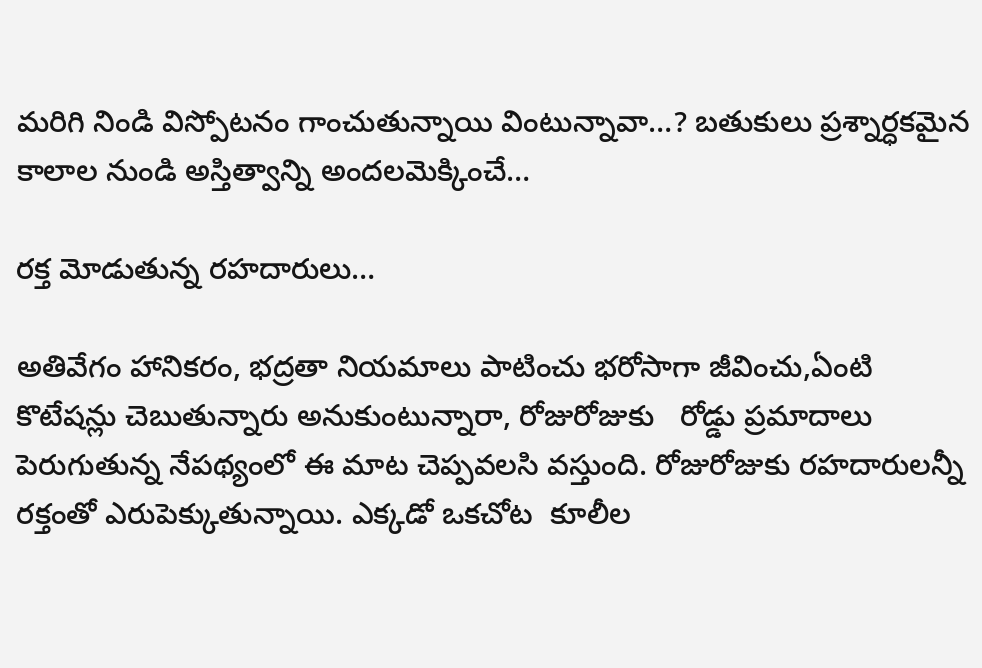మరిగి నిండి విస్పోటనం గాంచుతున్నాయి వింటున్నావా…? బతుకులు ప్రశ్నార్ధకమైన కాలాల నుండి అస్తిత్వాన్ని అందలమెక్కించే…

రక్త మోడుతున్న రహదారులు…

అతివేగం హానికరం, భద్రతా నియమాలు పాటించు భరోసాగా జీవించు,ఏంటి కొటేషన్లు చెబుతున్నారు అనుకుంటున్నారా, రోజురోజుకు   రోడ్డు ప్రమాదాలు పెరుగుతున్న నేపథ్యంలో ఈ మాట చెప్పవలసి వస్తుంది. రోజురోజుకు రహదారులన్నీ రక్తంతో ఎరుపెక్కుతున్నాయి. ఎక్కడో ఒకచోట  కూలీల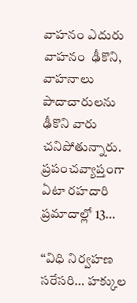వాహనం ఎదురు వాహనం  ఢీకొని, వాహనాలు పాదాచారులను ఢీకొని వారు చనిపోతున్నారు. ప్రపంచవ్యాప్తంగా ఏటా రహదారి ప్రమాదాల్లో 13…

“విధి నిర్వహణ సరేసరి… హక్కుల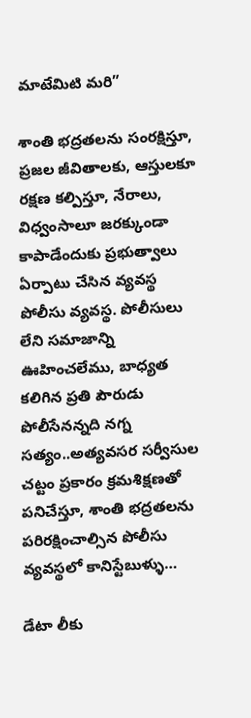మాటేమిటి మరి”

శాంతి భద్రతలను సంరక్షిస్తూ, ప్రజల జీవితాలకు, ఆస్తులకూ రక్షణ కల్పిస్తూ, నేరాలు, విధ్వంసాలూ జరక్కుండా కాపాడేందుకు ప్రభుత్వాలు ఏర్పాటు చేసిన వ్యవస్థ పోలీసు వ్యవస్థ. పోలీసులు లేని సమాజాన్ని ఊహించలేము, బాధ్యత కలిగిన ప్రతి పౌరుడు పోలీసేనన్నది నగ్న సత్యం..అత్యవసర సర్వీసుల చట్టం ప్రకారం క్రమశిక్షణతో పనిచేస్తూ, శాంతి భద్రతలను పరిరక్షించాల్సిన పోలీసు వ్యవస్థలో కానిస్టేబుళ్ళు…

డేటా లీకు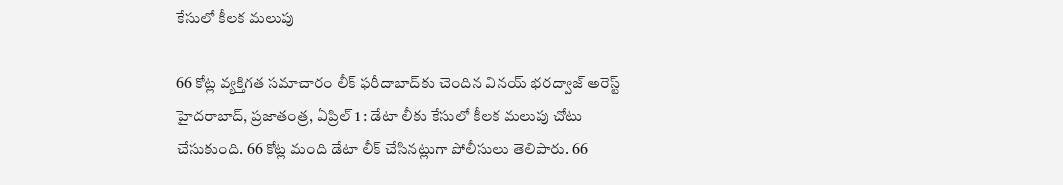కేసులో కీలక మలుపు

66 కోట్ల వ్యక్తిగత సమాచారం లీక్‌ ‌ఫరీదాబాద్‌కు చెందిన వినయ్‌ ‌భరద్వాజ్‌ అరెస్ట్ హైదరాబాద్‌, ప్రజాతంత్ర, ఏప్రిల్‌ 1 : డేటా లీకు కేసులో కీలక మలుపు చోటు చేసుకుంది. 66 కోట్ల మంది డేటా లీక్‌ ‌చేసినట్లుగా పోలీసులు తెలిపారు. 66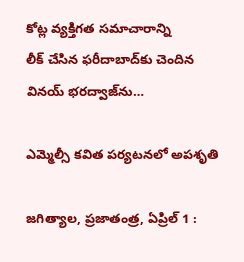కోట్ల వ్యక్తిగత సమాచారాన్ని లీక్‌ ‌చేసిన ఫరీదాబాద్‌కు చెందిన వినయ్‌ ‌భరద్వాజ్‌ను…

ఎమ్మెల్సీ కవిత పర్యటనలో అపశృతి

జగిత్యాల, ప్రజాతంత్ర, ఏప్రిల్‌ 1 :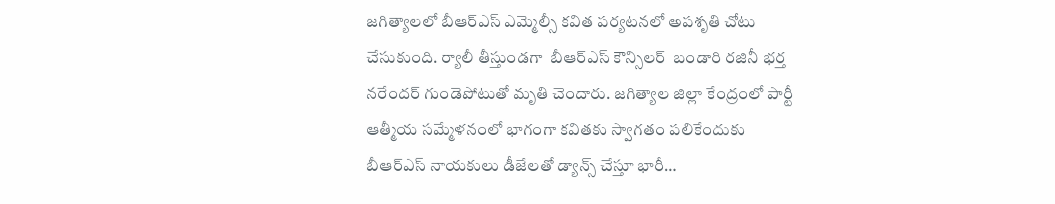జగిత్యాలలో బీఆర్‌ఎస్‌ ఎమ్మెల్సీ కవిత పర్యటనలో అపశృతి చోటు చేసుకుంది. ర్యాలీ తీస్తుండగా  బీఆర్‌ఎస్‌ ‌కౌన్సిలర్‌  ‌బండారి రజినీ భర్త నరేందర్‌ ‌గుండెపోటుతో మృతి చెందారు. జగిత్యాల జిల్లా కేంద్రంలో పార్టీ ఆత్మీయ సమ్మేళనంలో భాగంగా కవితకు స్వాగతం పలికేందుకు బీఆర్‌ఎస్‌ ‌నాయకులు డీజేలతో డ్యాన్స్ ‌చేస్తూ భారీ…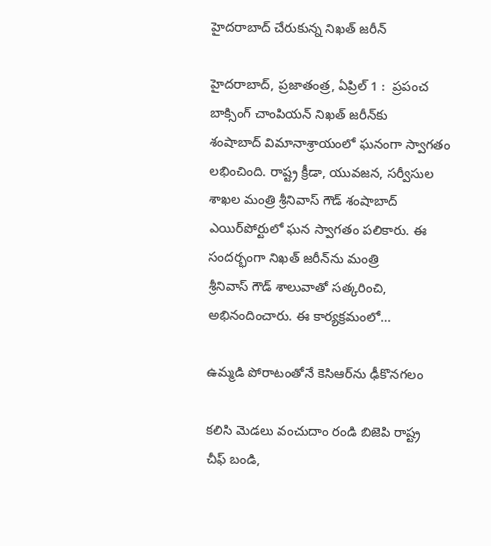హైదరాబాద్‌ ‌చేరుకున్న నిఖత్‌ ‌జరీన్‌

హైదరాబాద్‌, ప్రజాతంత్ర, ఏప్రిల్‌ 1 :  ప్రపంచ బాక్సింగ్‌ ‌చాంపియన్‌ ‌నిఖత్‌ ‌జరీన్‌కు శంషాబాద్‌ ‌విమానాశ్రాయంలో ఘనంగా స్వాగతం లభించింది. రాష్ట్ర క్రీడా, యువజన, సర్వీసుల శాఖల మంత్రి శ్రీనివాస్‌ ‌గౌడ్‌ ‌శంషాబాద్‌ ఎయిర్‌పోర్టులో ఘన స్వాగతం పలికారు. ఈ సందర్భంగా నిఖత్‌ ‌జరీన్‌ను మంత్రి శ్రీనివాస్‌ ‌గౌడ్‌ ‌శాలువాతో సత్కరించి, అభినందించారు. ఈ కార్యక్రమంలో…

ఉమ్మడి పోరాటంతోనే కెసిఆర్‌ను ఢీకొనగలం

కలిసి మెడలు వంచుదాం రండి బిజెపి రాష్ట్ర చీఫ్‌ ‌బండి,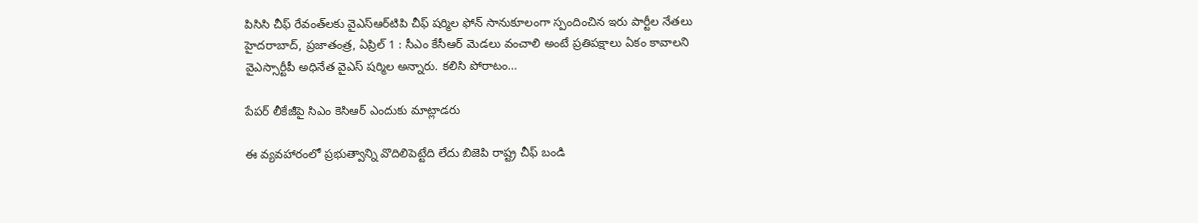పిసిసి చీఫ్‌ ‌రేవంత్‌లకు వైఎస్‌ఆర్‌టిపి చీఫ్‌ ‌షర్మిల ఫోన్‌ ‌సానుకూలంగా స్పందించిన ఇరు పార్టీల నేతలు హైదరాబాద్‌, ప్రజాతంత్ర, ఏప్రిల్‌ 1 : సీఎం కేసీఆర్‌ ‌మెడలు వంచాలి అంటే ప్రతిపక్షాలు ఏకం కావాలని వైఎస్సార్టీపీ అధినేత వైఎస్‌ ‌షర్మిల అన్నారు. కలిసి పోరాటం…

పేపర్‌ ‌లీకేజీపై సిఎం కెసిఆర్‌ ఎం‌దుకు మాట్లాడరు

ఈ వ్యవహారంలో ప్రభుత్వాన్ని వొదిలిపెట్టేది లేదు బిజెపి రాష్ట్ర చీఫ్‌ ‌బండి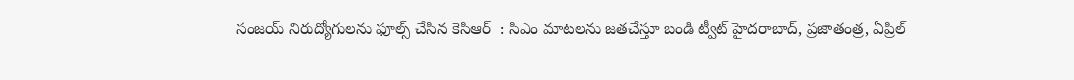సంజయ్‌ ‌నిరుద్యోగులను ఫూల్స్ ‌చేసిన కెసిఆర్‌  : సిఎం మాటలను జతచేస్తూ బండి ట్వీట్‌ ‌హైదరాబాద్‌, ప్రజాతంత్ర, ఏప్రిల్‌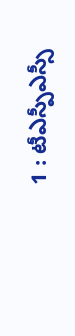1 : టీఎస్పీఎస్సీ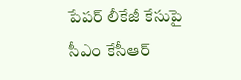పేపర్‌ ‌లీకేజీ కేసుపై సీఎం కేసీఆర్‌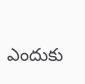ఎం‌దుకు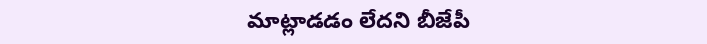మాట్లాడడం లేదని బీజేపీ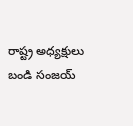రాష్ట్ర అధ్యక్షులు బండి సంజయ్‌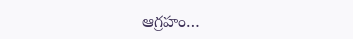ఆ‌గ్రహం…